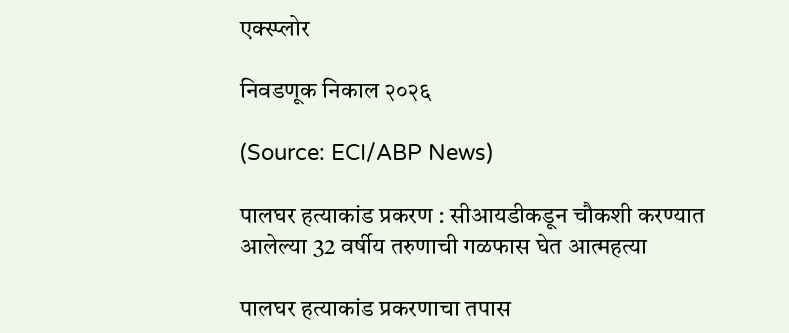एक्स्प्लोर

निवडणूक निकाल २०२६

(Source: ECI/ABP News)

पालघर हत्याकांड प्रकरण : सीआयडीकडून चौकशी करण्यात आलेल्या 32 वर्षीय तरुणाची गळफास घेत आत्महत्या

पालघर हत्याकांड प्रकरणाचा तपास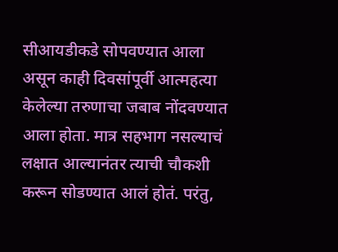सीआयडीकडे सोपवण्यात आला असून काही दिवसांपूर्वी आत्महत्या केलेल्या तरुणाचा जबाब नोंदवण्यात आला होता. मात्र सहभाग नसल्याचं लक्षात आल्यानंतर त्याची चौकशी करून सोडण्यात आलं होतं. परंतु,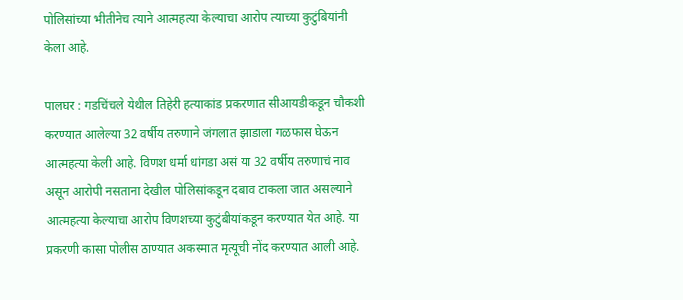पोलिसांच्या भीतीनेच त्याने आत्महत्या केल्याचा आरोप त्याच्या कुटुंबियांनी केला आहे.

पालघर : गडचिंचले येथील तिहेरी हत्याकांड प्रकरणात सीआयडीकडून चौकशी करण्यात आलेल्या 32 वर्षीय तरुणाने जंगलात झाडाला गळफास घेऊन आत्महत्या केली आहे. विणश धर्मा धांगडा असं या 32 वर्षीय तरुणाचं नाव असून आरोपी नसताना देखील पोलिसांकडून दबाव टाकला जात असल्याने आत्महत्या केल्याचा आरोप विणशच्या कुटुंबीयांकडून करण्यात येत आहे. या प्रकरणी कासा पोलीस ठाण्यात अकस्मात मृत्यूची नोंद करण्यात आली आहे.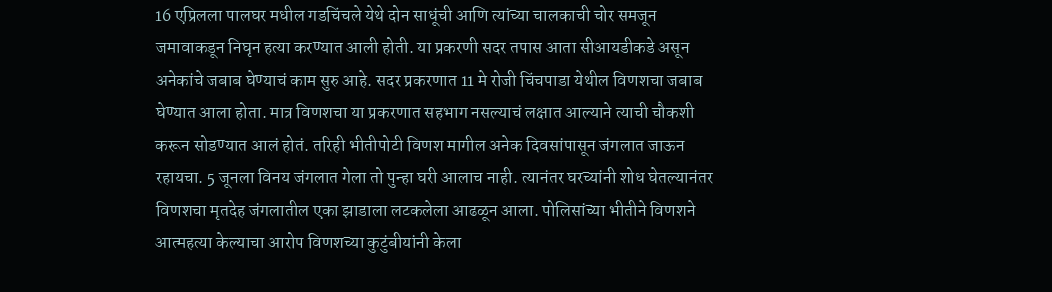16 एप्रिलला पालघर मधील गडचिंचले येथे दोन साधूंची आणि त्यांच्या चालकाची चोर समजून जमावाकडून निघृन हत्या करण्यात आली होती. या प्रकरणी सदर तपास आता सीआयडीकडे असून अनेकांचे जबाब घेण्याचं काम सुरु आहे. सदर प्रकरणात 11 मे रोजी चिंचपाडा येथील विणशचा जबाब घेण्यात आला होता. मात्र विणशचा या प्रकरणात सहभाग नसल्याचं लक्षात आल्याने त्याची चौकशी करून सोडण्यात आलं होतं. तरिही भीतीपोटी विणश मागील अनेक दिवसांपासून जंगलात जाऊन रहायचा. 5 जूनला विनय जंगलात गेला तो पुन्हा घरी आलाच नाही. त्यानंतर घरच्यांनी शोध घेतल्यानंतर विणशचा मृतदेह जंगलातील एका झाडाला लटकलेला आढळून आला. पोलिसांच्या भीतीने विणशने आत्महत्या केल्याचा आरोप विणशच्या कुटुंबीयांनी केला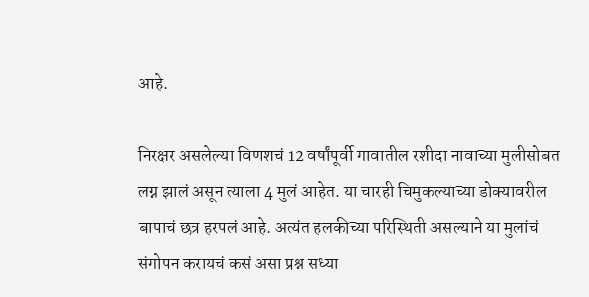आहे.

निरक्षर असलेल्या विणशचं 12 वर्षांपूर्वी गावातील रशीदा नावाच्या मुलीसोबत लग्न झालं असून त्याला 4 मुलं आहेत. या चारही चिमुकल्याच्या डोक्यावरील बापाचं छत्र हरपलं आहे. अत्यंत हलकीच्या परिस्थिती असल्याने या मुलांचं संगोपन करायचं कसं असा प्रश्न सध्या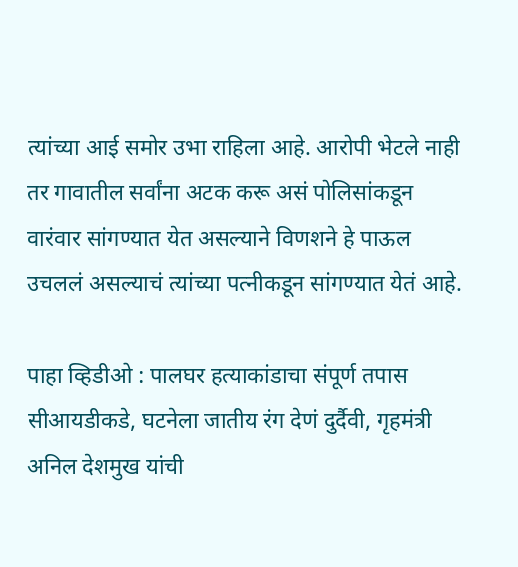त्यांच्या आई समोर उभा राहिला आहे. आरोपी भेटले नाही तर गावातील सर्वांना अटक करू असं पोलिसांकडून वारंवार सांगण्यात येत असल्याने विणशने हे पाऊल उचललं असल्याचं त्यांच्या पत्नीकडून सांगण्यात येतं आहे.

पाहा व्हिडीओ : पालघर हत्याकांडाचा संपूर्ण तपास सीआयडीकडे, घटनेला जातीय रंग देणं दुर्दैवी, गृहमंत्री अनिल देशमुख यांची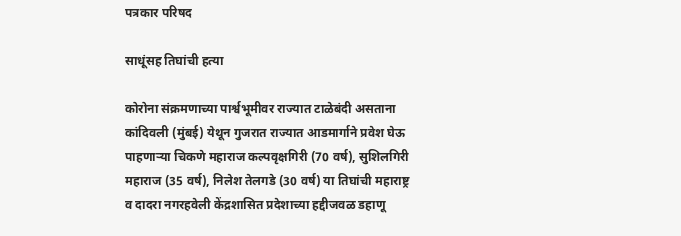पत्रकार परिषद

साधूंसह तिघांची हत्या

कोरोना संक्रमणाच्या पार्श्वभूमीवर राज्यात टाळेबंदी असताना कांदिवली (मुंबई) येथून गुजरात राज्यात आडमार्गाने प्रवेश घेऊ पाहणार्‍या चिकणे महाराज कल्पवृक्षगिरी (70 वर्ष), सुशिलगिरी महाराज (35 वर्ष), निलेश तेलगडे (30 वर्ष) या तिघांची महाराष्ट्र व दादरा नगरहवेली केंद्रशासित प्रदेशाच्या हद्दीजवळ डहाणू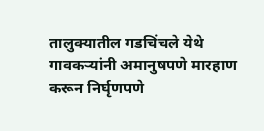तालुक्यातील गडचिंचले येथे गावकऱ्यांनी अमानुषपणे मारहाण करून निर्घृणपणे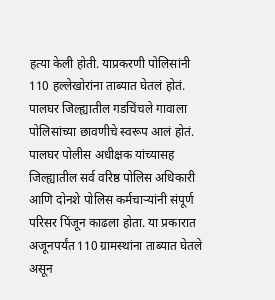हत्या केली होती. याप्रकरणी पोलिसांनी 110 हल्लेखोरांना ताब्यात घेतलं होतं. पालघर जिल्ह्यातील गडचिंचले गावाला पोलिसांच्या छावणीचे स्वरूप आलं होतं. पालघर पोलीस अधीक्षक यांच्यासह जिल्ह्यातील सर्व वरिष्ठ पोलिस अधिकारी आणि दोनशे पोलिस कर्मचाऱ्यांनी संपूर्ण परिसर पिंजून काढला होता. या प्रकारात अजूनपर्यंत 110 ग्रामस्थांना ताब्यात घेतले असून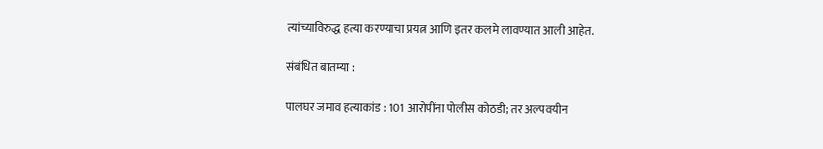त्यांच्याविरुद्ध हत्या करण्याचा प्रयत्न आणि इतर कलमे लावण्यात आली आहेत.

संबंधित बातम्या :

पालघर जमाव हत्याकांड : 101 आरोपींना पोलीस कोठडी; तर अल्पवयीन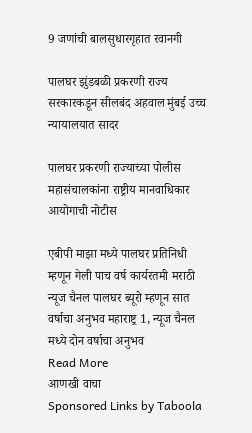9 जणांची बालसुधारगृहात रवानगी

पालघर झुंडबळी प्रकरणी राज्य सरकारकडून सीलबंद अहवाल मुंबई उच्च न्यायालयात सादर

पालघर प्रकरणी राज्याच्या पोलीस महासंचालकांना राष्ट्रीय मानवाधिकार आयोगाची नोटीस

एबीपी माझा मध्ये पालघर प्रतिनिधी म्हणून गेली पाच वर्ष कार्यरतमी मराठी न्यूज चैनल पालघर ब्यूरो म्हणून सात वर्षाचा अनुभव महाराष्ट्र 1, न्यूज चैनल मध्ये दोन वर्षाचा अनुभव
Read More
आणखी वाचा
Sponsored Links by Taboola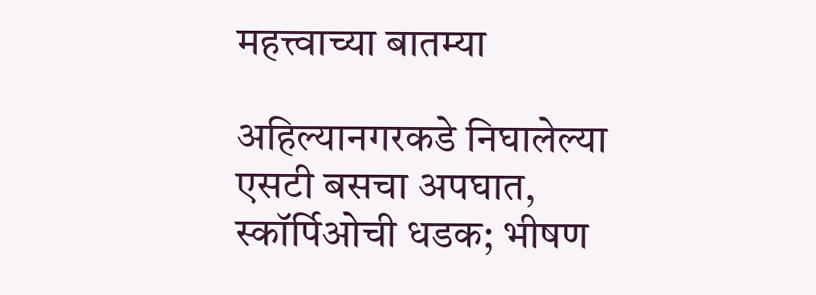महत्त्वाच्या बातम्या

अहिल्यानगरकडे निघालेल्या एसटी बसचा अपघात, स्कॉर्पिओची धडक; भीषण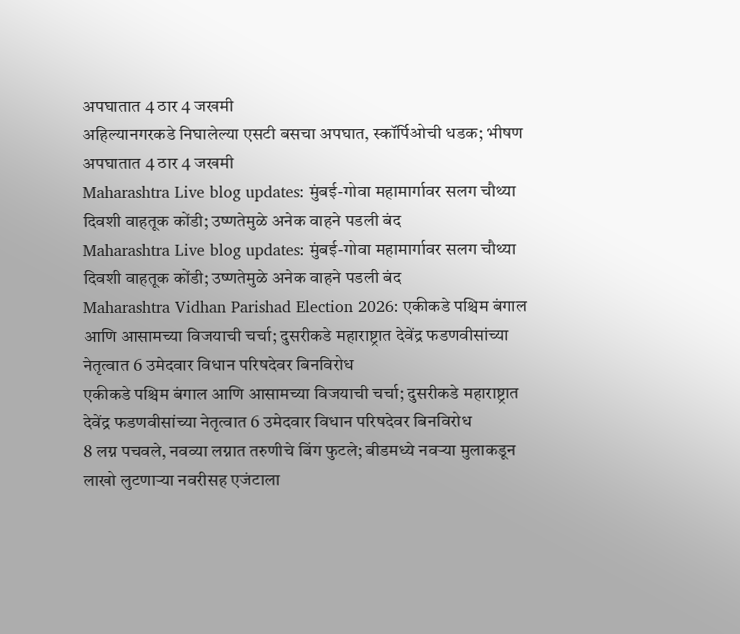अपघातात 4 ठार 4 जखमी
अहिल्यानगरकडे निघालेल्या एसटी बसचा अपघात, स्कॉर्पिओची धडक; भीषण अपघातात 4 ठार 4 जखमी
Maharashtra Live blog updates: मुंबई-गोवा महामार्गावर सलग चौथ्या दिवशी वाहतूक कोंडी; उष्णतेमुळे अनेक वाहने पडली बंद
Maharashtra Live blog updates: मुंबई-गोवा महामार्गावर सलग चौथ्या दिवशी वाहतूक कोंडी; उष्णतेमुळे अनेक वाहने पडली बंद
Maharashtra Vidhan Parishad Election 2026: एकीकडे पश्चिम बंगाल आणि आसामच्या विजयाची चर्चा; दुसरीकडे महाराष्ट्रात देवेंद्र फडणवीसांच्या नेतृत्वात 6 उमेदवार विधान परिषदेवर बिनविरोध
एकीकडे पश्चिम बंगाल आणि आसामच्या विजयाची चर्चा; दुसरीकडे महाराष्ट्रात देवेंद्र फडणवीसांच्या नेतृत्वात 6 उमेदवार विधान परिषदेवर बिनविरोध
8 लग्न पचवले, नवव्या लग्नात तरुणीचे बिंग फुटले; बीडमध्ये नवऱ्या मुलाकडून लाखो लुटणाऱ्या नवरीसह एजंटाला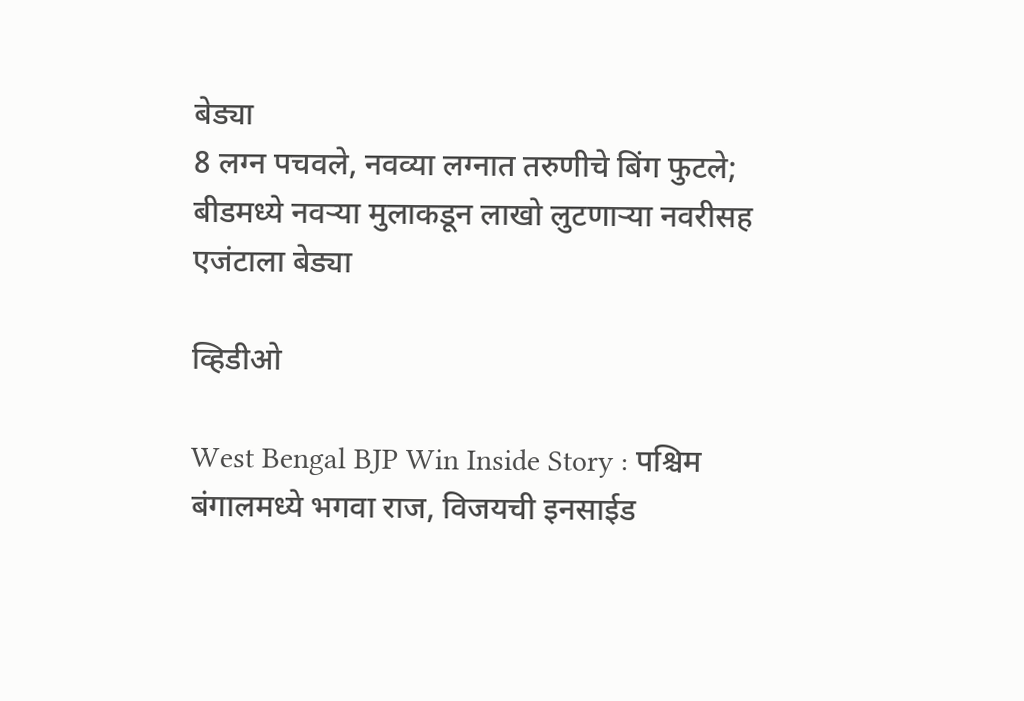बेड्या
8 लग्न पचवले, नवव्या लग्नात तरुणीचे बिंग फुटले; बीडमध्ये नवऱ्या मुलाकडून लाखो लुटणाऱ्या नवरीसह एजंटाला बेड्या

व्हिडीओ

West Bengal BJP Win Inside Story : पश्चिम बंगालमध्ये भगवा राज, विजयची इनसाईड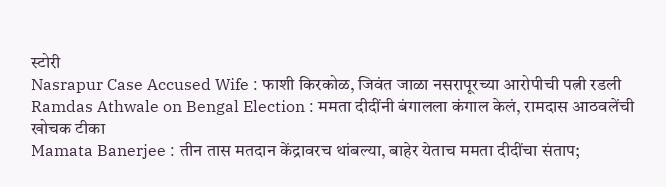स्टोरी
Nasrapur Case Accused Wife : फाशी किरकोळ, जिवंत जाळा नसरापूरच्या आरोपीची पत्नी रडली
Ramdas Athwale on Bengal Election : ममता दीदींनी बंगालला कंगाल केलं, रामदास आठवलेंची खोचक टीका
Mamata Banerjee : तीन तास मतदान केंद्रावरच थांबल्या, बाहेर येताच ममता दीदींचा संताप;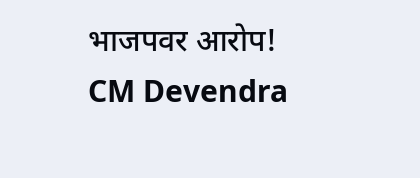भाजपवर आरोप!
CM Devendra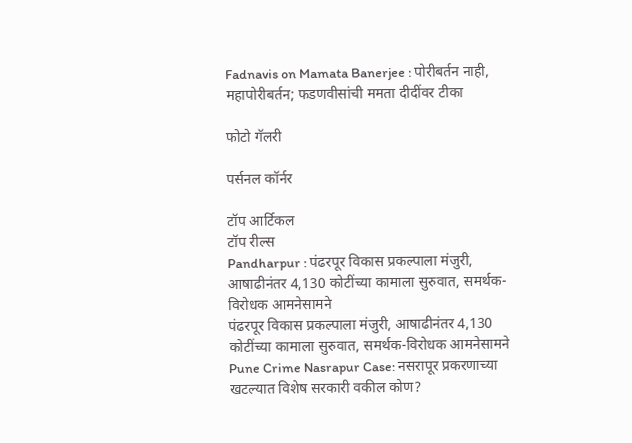Fadnavis on Mamata Banerjee : पोरीबर्तन नाही, महापोरीबर्तन; फडणवीसांची ममता दीदींवर टीका

फोटो गॅलरी

पर्सनल कॉर्नर

टॉप आर्टिकल
टॉप रील्स
Pandharpur : पंढरपूर विकास प्रकल्पाला मंजुरी, आषाढीनंतर 4,130 कोटींच्या कामाला सुरुवात, समर्थक-विरोधक आमनेसामने
पंढरपूर विकास प्रकल्पाला मंजुरी, आषाढीनंतर 4,130 कोटींच्या कामाला सुरुवात, समर्थक-विरोधक आमनेसामने
Pune Crime Nasrapur Case: नसरापूर प्रकरणाच्या खटल्यात विशेष सरकारी वकील कोण?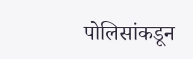पोलिसांकडून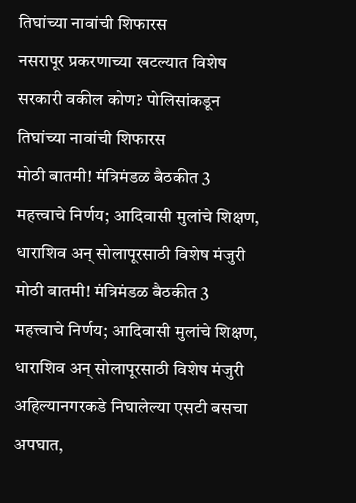तिघांच्या नावांची शिफारस
नसरापूर प्रकरणाच्या खटल्यात विशेष सरकारी वकील कोण? पोलिसांकडून तिघांच्या नावांची शिफारस
मोठी बातमी! मंत्रिमंडळ बैठकीत 3 महत्त्वाचे निर्णय; आदिवासी मुलांचे शिक्षण, धाराशिव अन् सोलापूरसाठी विशेष मंजुरी
मोठी बातमी! मंत्रिमंडळ बैठकीत 3 महत्त्वाचे निर्णय; आदिवासी मुलांचे शिक्षण, धाराशिव अन् सोलापूरसाठी विशेष मंजुरी
अहिल्यानगरकडे निघालेल्या एसटी बसचा अपघात,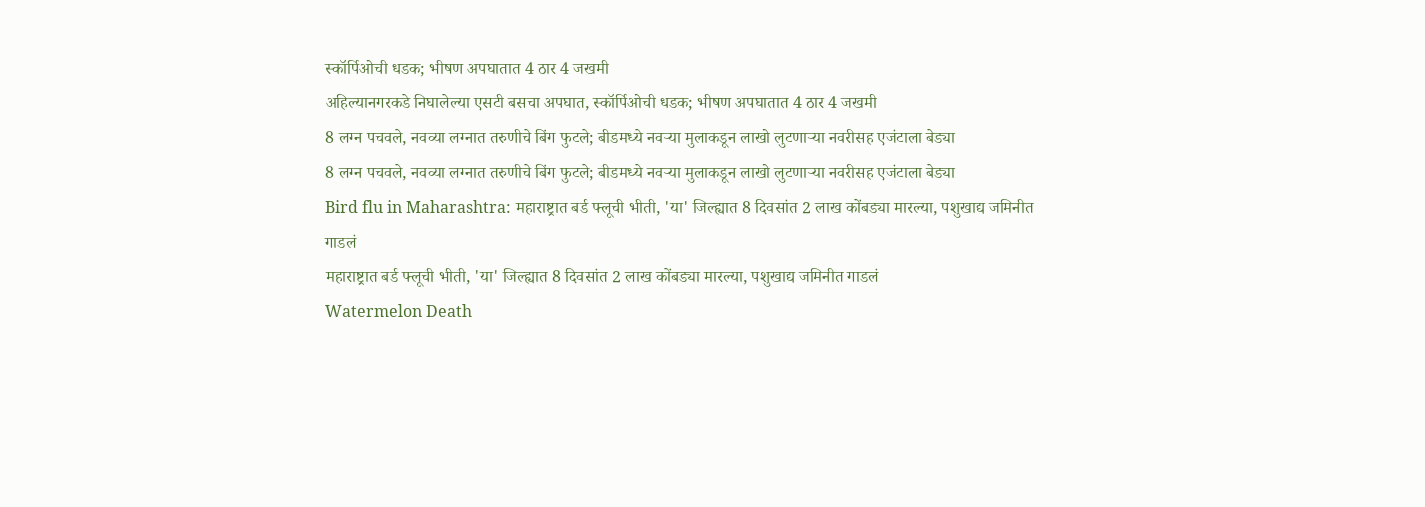स्कॉर्पिओची धडक; भीषण अपघातात 4 ठार 4 जखमी
अहिल्यानगरकडे निघालेल्या एसटी बसचा अपघात, स्कॉर्पिओची धडक; भीषण अपघातात 4 ठार 4 जखमी
8 लग्न पचवले, नवव्या लग्नात तरुणीचे बिंग फुटले; बीडमध्ये नवऱ्या मुलाकडून लाखो लुटणाऱ्या नवरीसह एजंटाला बेड्या
8 लग्न पचवले, नवव्या लग्नात तरुणीचे बिंग फुटले; बीडमध्ये नवऱ्या मुलाकडून लाखो लुटणाऱ्या नवरीसह एजंटाला बेड्या
Bird flu in Maharashtra: महाराष्ट्रात बर्ड फ्लूची भीती, 'या' जिल्ह्यात 8 दिवसांत 2 लाख कोंबड्या मारल्या, पशुखाद्य जमिनीत गाडलं
महाराष्ट्रात बर्ड फ्लूची भीती, 'या' जिल्ह्यात 8 दिवसांत 2 लाख कोंबड्या मारल्या, पशुखाद्य जमिनीत गाडलं
Watermelon Death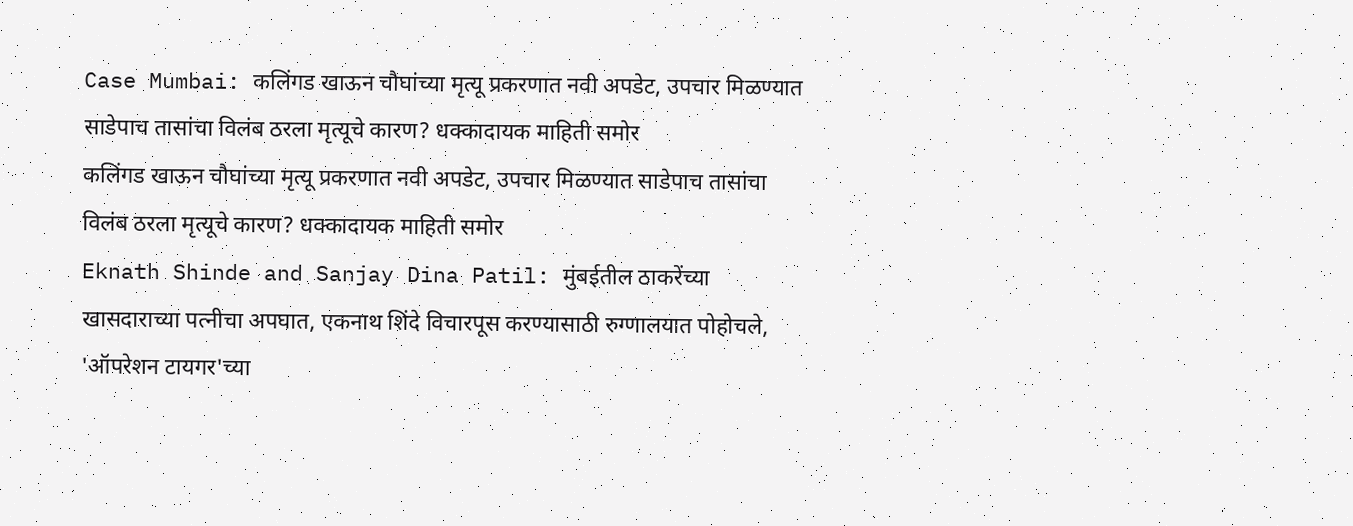Case Mumbai: कलिंगड खाऊन चौघांच्या मृत्यू प्रकरणात नवी अपडेट, उपचार मिळण्यात साडेपाच तासांचा विलंब ठरला मृत्यूचे कारण? धक्कादायक माहिती समोर
कलिंगड खाऊन चौघांच्या मृत्यू प्रकरणात नवी अपडेट, उपचार मिळण्यात साडेपाच तासांचा विलंब ठरला मृत्यूचे कारण? धक्कादायक माहिती समोर
Eknath Shinde and Sanjay Dina Patil: मुंबईतील ठाकरेंच्या खासदाराच्या पत्नीचा अपघात, एकनाथ शिंदे विचारपूस करण्यासाठी रुग्णालयात पोहोचले, 'ऑपरेशन टायगर'च्या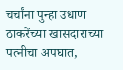चर्चांना पुन्हा उधाण
ठाकरेंच्या खासदाराच्या पत्नीचा अपघात,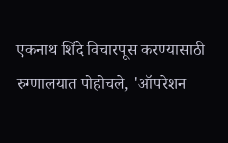एकनाथ शिंदे विचारपूस करण्यासाठी रुग्णालयात पोहोचले, 'ऑपरेशन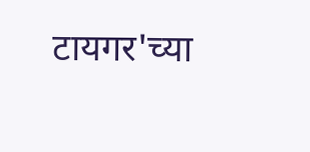टायगर'च्या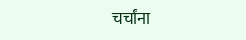चर्चांना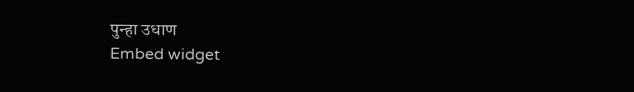पुन्हा उधाण
Embed widget